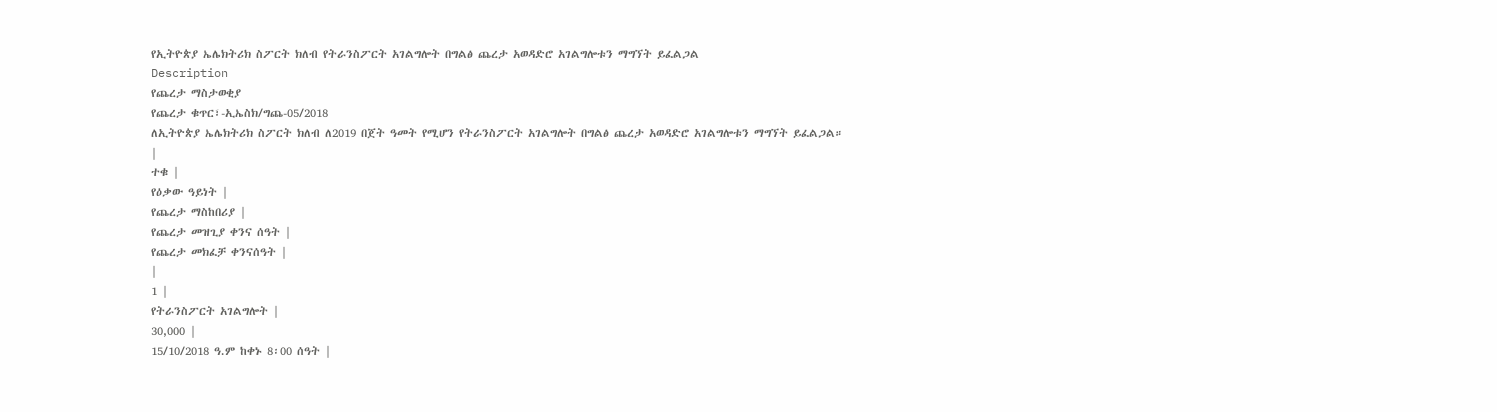የኢትዮጵያ ኤሌክትሪክ ስፖርት ክለብ የትራንስፖርት አገልግሎት በግልፅ ጨረታ አወዳድሮ አገልግሎቱን ማግኘት ይፈልጋል
Description
የጨረታ ማስታወቂያ
የጨረታ ቁጥር፣-ኢኤስክ/ግጨ-05/2018
ለኢትዮጵያ ኤሌክትሪክ ስፖርት ክለብ ለ2019 በጀት ዓመት የሚሆን የትራንስፖርት አገልግሎት በግልፅ ጨረታ አወዳድሮ አገልግሎቱን ማግኘት ይፈልጋል።
|
ተቁ |
የዕቃው ዓይነት |
የጨረታ ማስከበሪያ |
የጨረታ መዝጊያ ቀንና ሰዓት |
የጨረታ መክፈቻ ቀንናሰዓት |
|
1 |
የትራንስፖርት አገልግሎት |
30,000 |
15/10/2018 ዓ.ም ከቀኑ 8፡00 ሰዓት |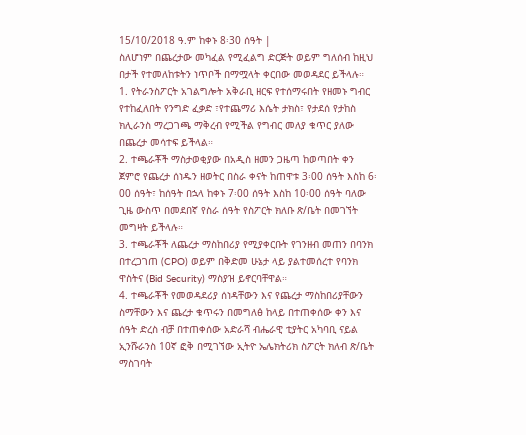15/10/2018 ዓ.ም ከቀኑ 8፡30 ሰዓት |
ስለሆነም በጨረታው መካፈል የሚፈልግ ድርጅት ወይም ግለሰብ ከዚህ በታች የተመለከቱትን ነጥቦች በማሟላት ቀርበው መወዳደር ይችላሉ።
1. የትራንስፖርት አገልግሎት አቅራቢ ዘርፍ የተሰማሩበት የዘመኑ ግብር የተከፈለበት የንግድ ፈቃድ ፣የተጨማሪ እሴት ታክስ፣ የታደሰ የታከስ ክሊራንስ ማረጋገጫ ማቅረብ የሚችል የግብር መለያ ቁጥር ያለው በጨረታ መሳተፍ ይችላል።
2. ተጫራቾች ማስታወቂያው በአዲስ ዘመን ጋዜጣ ከወጣበት ቀን ጀምሮ የጨረታ ሰነዱን ዘወትር በስራ ቀናት ከጠዋቱ 3፡00 ሰዓት እስከ 6፡00 ሰዓት፣ ከሰዓት በኋላ ከቀኑ 7፡00 ሰዓት እስከ 10፡00 ሰዓት ባለው ጊዜ ውስጥ በመደበኛ የስራ ሰዓት የስፖርት ክለቡ ጽ/ቤት በመገኘት መግዛት ይችላሉ።
3. ተጫራቾች ለጨረታ ማስከበሪያ የሚያቀርቡት የገንዘብ መጠን በባንክ በተረጋገጠ (CPO) ወይም በቅድመ ሁኔታ ላይ ያልተመሰረተ የባንክ ዋስትና (Bid Security) ማስያዝ ይኖርባቸዋል።
4. ተጫራቾች የመወዳደሪያ ሰነዳቸውን እና የጨረታ ማስከበሪያቸውን ስማቸውን እና ጨረታ ቁጥሩን በመግለፅ ከላይ በተጠቀሰው ቀን እና ሰዓት ድረስ ብቻ በተጠቀሰው አድራሻ ብሔራዊ ቲያትር አካባቢ ናይል ኢንሹራንስ 10ኛ ፎቅ በሚገኘው ኢትዮ ኤሌክትሪክ ስፖርት ክለብ ጽ/ቤት ማስገባት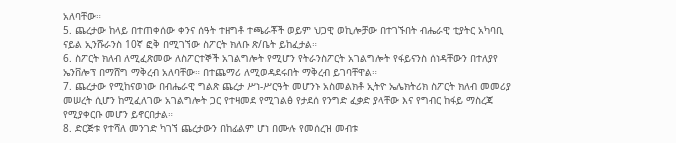አለባቸው።
5. ጨረታው ከላይ በተጠቀሰው ቀንና ሰዓት ተዘግቶ ተጫራቾች ወይም ህጋዊ ወኪሎቻው በተገኙበት ብሔራዊ ቲያትር አካባቢ ናይል ኢንሹራንስ 10ኛ ፎቅ በሚገኘው ስፖርት ክለቡ ጽ/ቤት ይከፈታል።
6. ስፖርት ክለብ ለሚፈጽመው ለስፖርተኞች አገልግሎት የሚሆን የትራንስፖርት አገልግሎት የፋይናንስ ሰነዳቸውን በተለያየ ኤንቨሎፕ በማሸግ ማቅረብ አለባቸው። በተጨማሪ ለሚወዳደሩበት ማቅረብ ይገባቸዋል።
7. ጨረታው የሚከናወነው በብሔራዊ ግልጽ ጨረታ ሥነ-ሥርዓት መሆንኑ አስመልክቶ ኢትዮ ኤሌክትሪክ ስፖርት ክለብ መመሪያ መሠረት ሲሆን ከሚፈለገው አገልግሎት ጋር የተዛመደ የሚገልፅ የታደሰ የንግድ ፈቃድ ያላቸው እና የግብር ከፋይ ማስረጃ የሚያቀርቡ መሆን ይኖርበታል።
8. ድርጅቱ የተሻለ መንገድ ካገኘ ጨረታውን በከፊልም ሆነ በሙሉ የመሰረዝ መብቱ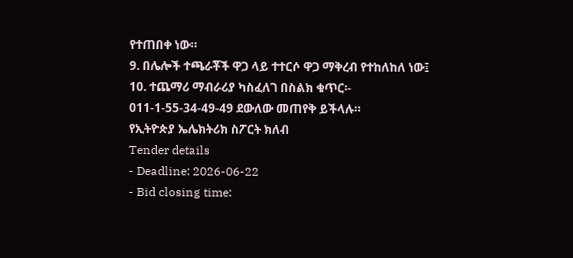የተጠበቀ ነው።
9. በሌሎች ተጫራቾች ዋጋ ላይ ተተርሶ ዋጋ ማቅረብ የተከለከለ ነው፤
10. ተጨማሪ ማብራሪያ ካስፈለገ በስልክ ቁጥር፡- 011-1-55-34-49-49 ደውለው መጠየቅ ይችላሉ።
የኢትዮጵያ ኤሌክትሪክ ስፖርት ክለብ
Tender details
- Deadline: 2026-06-22
- Bid closing time: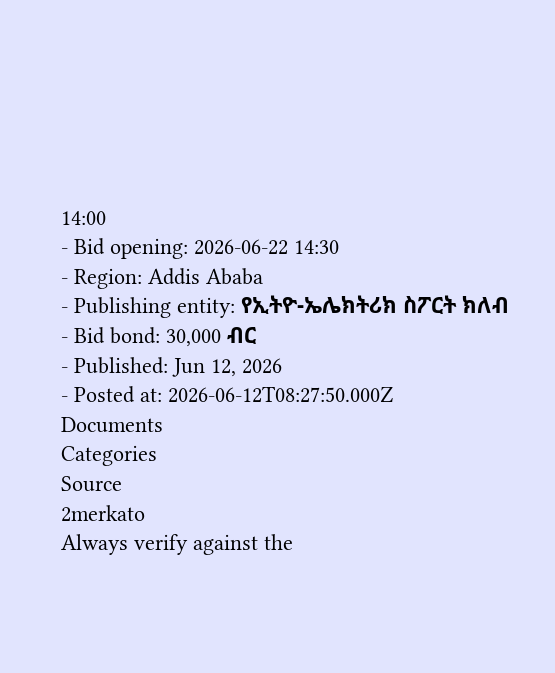14:00
- Bid opening: 2026-06-22 14:30
- Region: Addis Ababa
- Publishing entity: የኢትዮ-ኤሌክትሪክ ስፖርት ክለብ
- Bid bond: 30,000 ብር
- Published: Jun 12, 2026
- Posted at: 2026-06-12T08:27:50.000Z
Documents
Categories
Source
2merkato
Always verify against the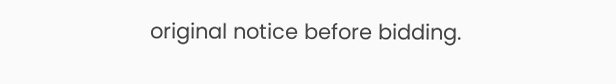original notice before bidding.